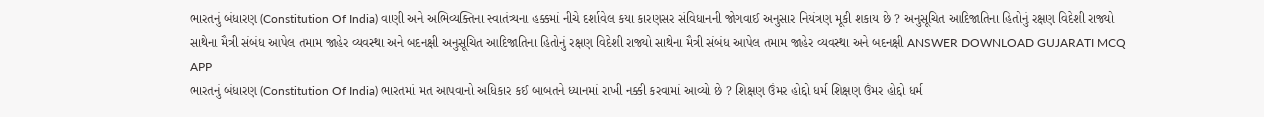ભારતનું બંધારણ (Constitution Of India) વાણી અને અભિવ્યક્તિના સ્વાતંત્ર્યના હક્કમાં નીચે દર્શાવેલ કયા કારણસર સંવિધાનની જોગવાઈ અનુસાર નિયંત્રણ મૂકી શકાય છે ? અનુસૂચિત આદિજાતિના હિતોનું રક્ષણ વિદેશી રાજ્યો સાથેના મૈત્રી સંબંધ આપેલ તમામ જાહેર વ્યવસ્થા અને બદનક્ષી અનુસૂચિત આદિજાતિના હિતોનું રક્ષણ વિદેશી રાજ્યો સાથેના મૈત્રી સંબંધ આપેલ તમામ જાહેર વ્યવસ્થા અને બદનક્ષી ANSWER DOWNLOAD GUJARATI MCQ APP
ભારતનું બંધારણ (Constitution Of India) ભારતમાં મત આપવાનો અધિકાર કઈ બાબતને ધ્યાનમાં રાખી નક્કી કરવામાં આવ્યો છે ? શિક્ષણ ઉંમર હોદ્દો ધર્મ શિક્ષણ ઉંમર હોદ્દો ધર્મ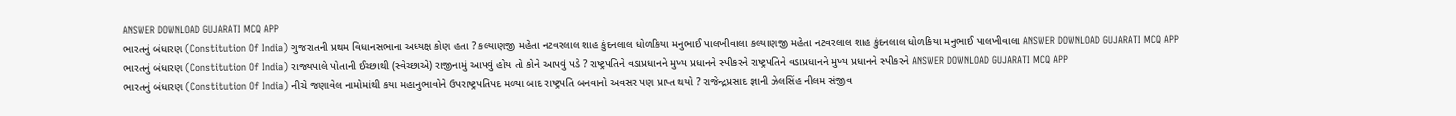ANSWER DOWNLOAD GUJARATI MCQ APP
ભારતનું બંધારણ (Constitution Of India) ગુજરાતની પ્રથમ વિધાનસભાના અધ્યક્ષ કોણ હતા ? કલ્યાણજી મહેતા નટવરલાલ શાહ કુંદનલાલ ધોળકિયા મનુભાઈ પાલખીવાલા કલ્યાણજી મહેતા નટવરલાલ શાહ કુંદનલાલ ધોળકિયા મનુભાઈ પાલખીવાલા ANSWER DOWNLOAD GUJARATI MCQ APP
ભારતનું બંધારણ (Constitution Of India) રાજ્યપાલે પોતાની ઈચ્છાથી (સ્વેચ્છાએ) રાજીનામું આપવું હોય તો કોને આપવું પડે ? રાષ્ટ્રપતિને વડાપ્રધાનને મુખ્ય પ્રધાનને સ્પીકરને રાષ્ટ્રપતિને વડાપ્રધાનને મુખ્ય પ્રધાનને સ્પીકરને ANSWER DOWNLOAD GUJARATI MCQ APP
ભારતનું બંધારણ (Constitution Of India) નીચે જણાવેલ નામોમાંથી કયા મહાનુભાવોને ઉપરાષ્ટ્રપતિપદ મળ્યા બાદ રાષ્ટ્રપતિ બનવાનો અવસર પણ પ્રાપ્ત થયો ? રાજેન્દ્રપ્રસાદ જ્ઞાની ઝેલસિંહ નીલમ સંજીવ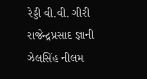રેડ્ડી વી.વી. ગીરી રાજેન્દ્રપ્રસાદ જ્ઞાની ઝેલસિંહ નીલમ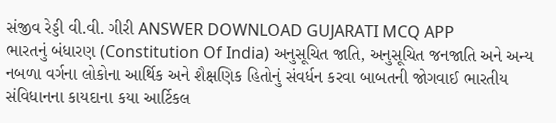સંજીવ રેડ્ડી વી.વી. ગીરી ANSWER DOWNLOAD GUJARATI MCQ APP
ભારતનું બંધારણ (Constitution Of India) અનુસૂચિત જાતિ, અનુસૂચિત જનજાતિ અને અન્ય નબળા વર્ગના લોકોના આર્થિક અને શૈક્ષણિક હિતોનું સંવર્ધન કરવા બાબતની જોગવાઈ ભારતીય સંવિધાનના કાયદાના કયા આર્ટિકલ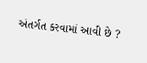અંતર્ગત કરવામાં આવી છે ?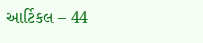આર્ટિકલ – 44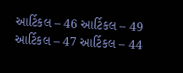આર્ટિકલ – 46 આર્ટિકલ – 49 આર્ટિકલ – 47 આર્ટિકલ – 44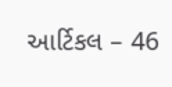આર્ટિકલ – 46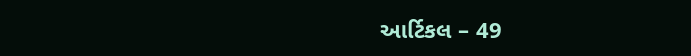આર્ટિકલ – 49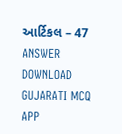આર્ટિકલ – 47 ANSWER DOWNLOAD GUJARATI MCQ APP